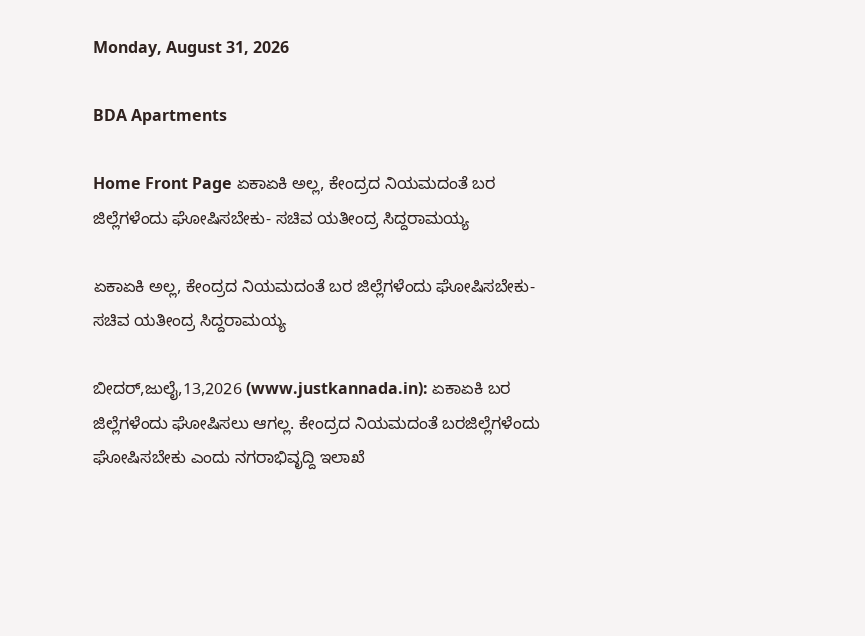Monday, August 31, 2026

BDA Apartments

Home Front Page ಏಕಾಏಕಿ ಅಲ್ಲ, ಕೇಂದ್ರದ ನಿಯಮದಂತೆ ಬರ ಜಿಲ್ಲೆಗಳೆಂದು ಘೋಷಿಸಬೇಕು- ಸಚಿವ ಯತೀಂದ್ರ ಸಿದ್ದರಾಮಯ್ಯ

ಏಕಾಏಕಿ ಅಲ್ಲ, ಕೇಂದ್ರದ ನಿಯಮದಂತೆ ಬರ ಜಿಲ್ಲೆಗಳೆಂದು ಘೋಷಿಸಬೇಕು- ಸಚಿವ ಯತೀಂದ್ರ ಸಿದ್ದರಾಮಯ್ಯ

ಬೀದರ್,ಜುಲೈ,13,2026 (www.justkannada.in): ಏಕಾಏಕಿ ಬರ ಜಿಲ್ಲೆಗಳೆಂದು ಘೋಷಿಸಲು ಆಗಲ್ಲ. ಕೇಂದ್ರದ ನಿಯಮದಂತೆ ಬರಜಿಲ್ಲೆಗಳೆಂದು ಘೋಷಿಸಬೇಕು ಎಂದು ನಗರಾಭಿವೃದ್ದಿ ಇಲಾಖೆ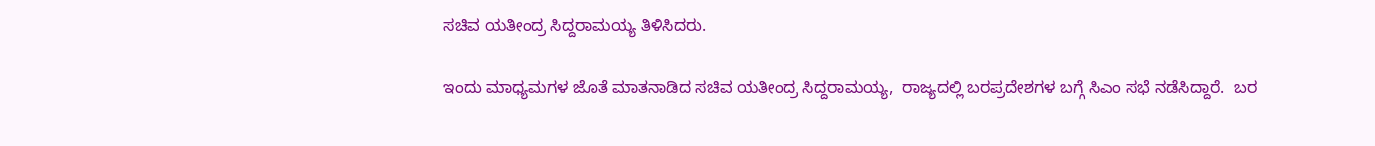ಸಚಿವ ಯತೀಂದ್ರ ಸಿದ್ದರಾಮಯ್ಯ ತಿಳಿಸಿದರು.

ಇಂದು ಮಾಧ್ಯಮಗಳ ಜೊತೆ ಮಾತನಾಡಿದ ಸಚಿವ ಯತೀಂದ್ರ ಸಿದ್ದರಾಮಯ್ಯ,  ರಾಜ್ಯದಲ್ಲಿ ಬರಪ್ರದೇಶಗಳ ಬಗ್ಗೆ ಸಿಎಂ ಸಭೆ ನಡೆಸಿದ್ದಾರೆ.  ಬರ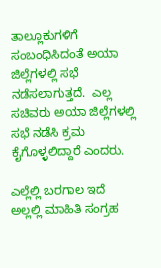ತಾಲ್ಲೂಕುಗಳಿಗೆ ಸಂಬಂಧಿಸಿದಂತೆ ಅಯಾ ಜಿಲ್ಲೆಗಳಲ್ಲಿ ಸಭೆ ನಡೆಸಲಾಗುತ್ತದೆ.  ಎಲ್ಲ ಸಚಿವರು ಅಯಾ ಜಿಲ್ಲೆಗಳಲ್ಲಿ ಸಭೆ ನಡೆಸಿ ಕ್ರಮ ಕೈಗೊಳ್ಳಲಿದ್ದಾರೆ ಎಂದರು.

ಎಲ್ಲೆಲ್ಲಿ ಬರಗಾಲ ಇದೆ ಅಲ್ಲಲ್ಲಿ ಮಾಹಿತಿ ಸಂಗ್ರಹ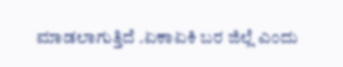ಮಾಡಲಾಗುತ್ತಿದೆ .ಏಕಾಏಕಿ ಬರ ಜಿಲ್ಲೆ ಎಂದು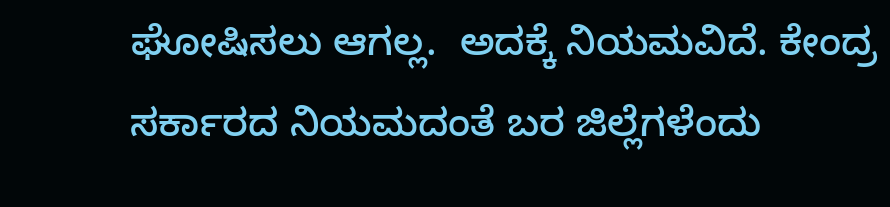ಘೋಷಿಸಲು ಆಗಲ್ಲ.  ಅದಕ್ಕೆ ನಿಯಮವಿದೆ. ಕೇಂದ್ರ ಸರ್ಕಾರದ ನಿಯಮದಂತೆ ಬರ ಜಿಲ್ಲೆಗಳೆಂದು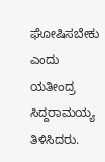ಘೋಷಿಸಬೇಕು ಎಂದು  ಯತೀಂದ್ರ ಸಿದ್ದರಾಮಯ್ಯ ತಿಳಿಸಿದರು.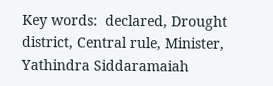Key words:  declared, Drought district, Central rule, Minister, Yathindra Siddaramaiah